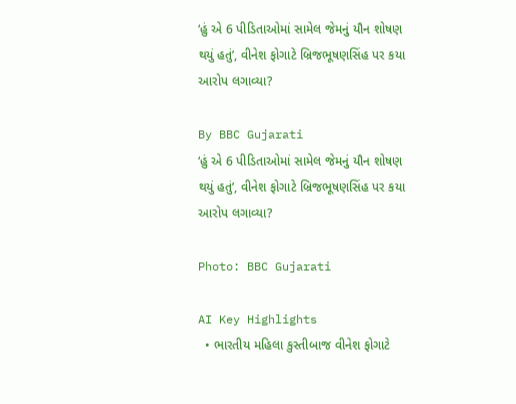‘હું એ 6 પીડિતાઓમાં સામેલ જેમનું યૌન શોષણ થયું હતું’, વીનેશ ફોગાટે બ્રિજભૂષણસિંહ પર કયા આરોપ લગાવ્યા?

By BBC Gujarati
‘હું એ 6 પીડિતાઓમાં સામેલ જેમનું યૌન શોષણ થયું હતું’, વીનેશ ફોગાટે બ્રિજભૂષણસિંહ પર કયા આરોપ લગાવ્યા?

Photo: BBC Gujarati

AI Key Highlights
  • ભારતીય મહિલા કુસ્તીબાજ વીનેશ ફોગાટે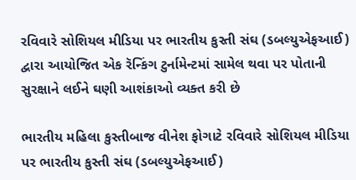રવિવારે સોશિયલ મીડિયા પર ભારતીય કુસ્તી સંઘ (ડબલ્યુએફઆઈ) દ્વારા આયોજિત એક રૅન્કિંગ ટુર્નામેન્ટમાં સામેલ થવા પર પોતાની સુરક્ષાને લઈને ઘણી આશંકાઓ વ્યક્ત કરી છે

ભારતીય મહિલા કુસ્તીબાજ વીનેશ ફોગાટે રવિવારે સોશિયલ મીડિયા પર ભારતીય કુસ્તી સંઘ (ડબલ્યુએફઆઈ)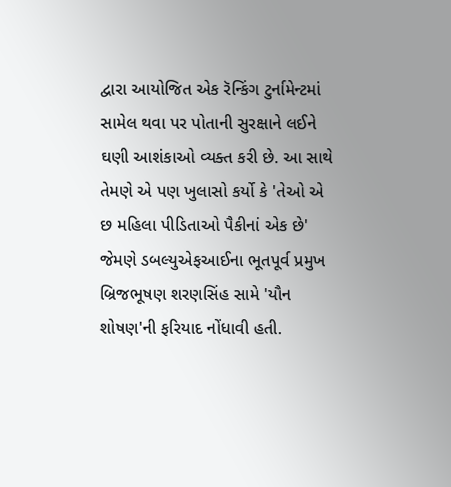દ્વારા આયોજિત એક રૅન્કિંગ ટુર્નામેન્ટમાં સામેલ થવા પર પોતાની સુરક્ષાને લઈને ઘણી આશંકાઓ વ્યક્ત કરી છે. આ સાથે તેમણે એ પણ ખુલાસો કર્યો કે 'તેઓ એ છ મહિલા પીડિતાઓ પૈકીનાં એક છે' જેમણે ડબલ્યુએફઆઈના ભૂતપૂર્વ પ્રમુખ બ્રિજભૂષણ શરણસિંહ સામે 'યૌન શોષણ'ની ફરિયાદ નોંધાવી હતી.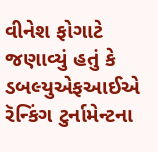વીનેશ ફોગાટે જણાવ્યું હતું કે ડબલ્યુએફઆઈએ રૅન્કિંગ ટુર્નામેન્ટના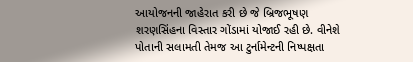આયોજનની જાહેરાત કરી છે જે બ્રિજભૂષણ શરણસિંહના વિસ્તાર ગોંડામાં યોજાઈ રહી છે. વીનેશે પોતાની સલામતી તેમજ આ ટુર્નામેન્ટની નિષ્પક્ષતા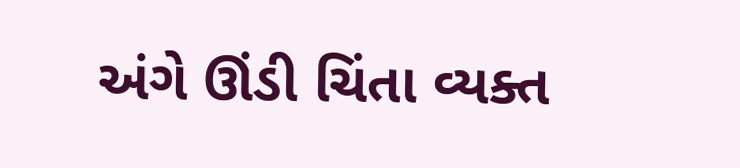અંગે ઊંડી ચિંતા વ્યક્ત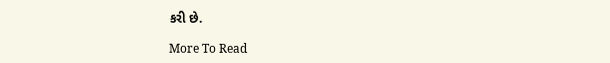કરી છે.

More To Read